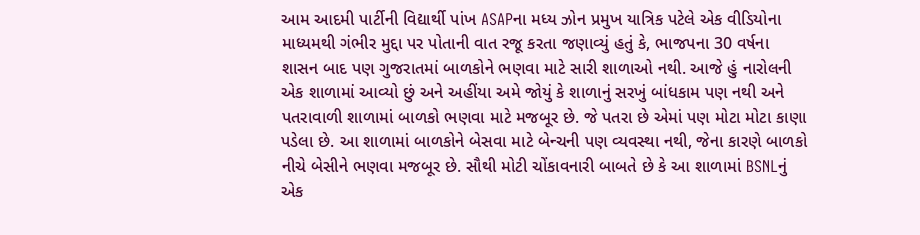આમ આદમી પાર્ટીની વિદ્યાર્થી પાંખ ASAPના મધ્ય ઝોન પ્રમુખ યાત્રિક પટેલે એક વીડિયોના માધ્યમથી ગંભીર મુદ્દા પર પોતાની વાત રજૂ કરતા જણાવ્યું હતું કે, ભાજપના 30 વર્ષના શાસન બાદ પણ ગુજરાતમાં બાળકોને ભણવા માટે સારી શાળાઓ નથી. આજે હું નારોલની એક શાળામાં આવ્યો છું અને અહીંયા અમે જોયું કે શાળાનું સરખું બાંધકામ પણ નથી અને પતરાવાળી શાળામાં બાળકો ભણવા માટે મજબૂર છે. જે પતરા છે એમાં પણ મોટા મોટા કાણા પડેલા છે. આ શાળામાં બાળકોને બેસવા માટે બેન્ચની પણ વ્યવસ્થા નથી, જેના કારણે બાળકો નીચે બેસીને ભણવા મજબૂર છે. સૌથી મોટી ચોંકાવનારી બાબતે છે કે આ શાળામાં BSNLનું એક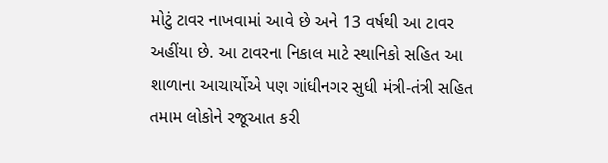મોટું ટાવર નાખવામાં આવે છે અને 13 વર્ષથી આ ટાવર અહીંયા છે. આ ટાવરના નિકાલ માટે સ્થાનિકો સહિત આ શાળાના આચાર્યોએ પણ ગાંધીનગર સુધી મંત્રી-તંત્રી સહિત તમામ લોકોને રજૂઆત કરી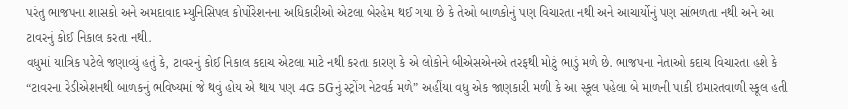પરંતુ ભાજપના શાસકો અને અમદાવાદ મ્યુનિસિપલ કોર્પોરેશનના અધિકારીઓ એટલા બેરહેમ થઈ ગયા છે કે તેઓ બાળકોનું પણ વિચારતા નથી અને આચાર્યોનું પણ સાંભળતા નથી અને આ ટાવરનું કોઈ નિકાલ કરતા નથી.
વધુમાં યાત્રિક પટેલે જણાવ્યું હતું કે, ટાવરનું કોઈ નિકાલ કદાચ એટલા માટે નથી કરતા કારણ કે એ લોકોને બીએસએનએ તરફથી મોટું ભાડું મળે છે. ભાજપના નેતાઓ કદાચ વિચારતા હશે કે “ટાવરના રેડીએશનથી બાળકનું ભવિષ્યમાં જે થવું હોય એ થાય પણ 4G 5Gનું સ્ટ્રોંગ નેટવર્ક મળે” અહીંયા વધુ એક જાણકારી મળી કે આ સ્કૂલ પહેલા બે માળની પાકી ઇમારતવાળી સ્કૂલ હતી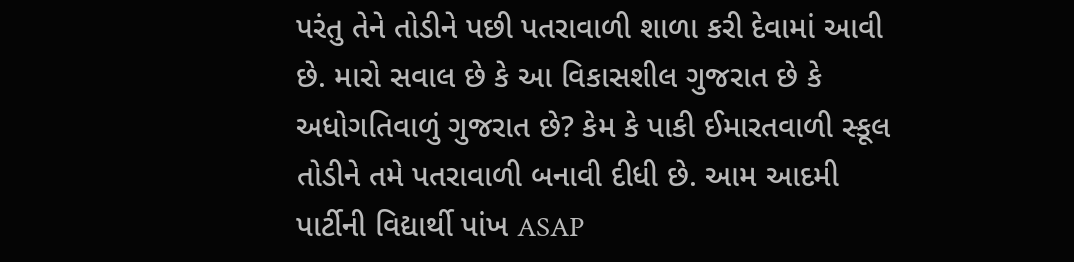પરંતુ તેને તોડીને પછી પતરાવાળી શાળા કરી દેવામાં આવી છે. મારો સવાલ છે કે આ વિકાસશીલ ગુજરાત છે કે અધોગતિવાળું ગુજરાત છે? કેમ કે પાકી ઈમારતવાળી સ્કૂલ તોડીને તમે પતરાવાળી બનાવી દીધી છે. આમ આદમી પાર્ટીની વિદ્યાર્થી પાંખ ASAP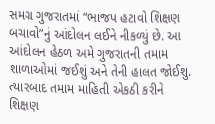સમગ્ર ગુજરાતમાં “ભાજપ હટાવો શિક્ષણ બચાવો”નું આંદોલન લઈને નીકળ્યું છે. આ આંદોલન હેઠળ અમે ગુજરાતની તમામ શાળાઓમાં જઈશું અને તેની હાલત જોઈશુ. ત્યારબાદ તમામ માહિતી એકઠી કરીને શિક્ષણ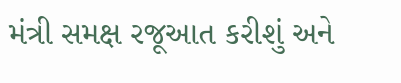મંત્રી સમક્ષ રજૂઆત કરીશું અને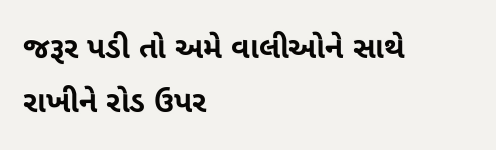જરૂર પડી તો અમે વાલીઓને સાથે રાખીને રોડ ઉપર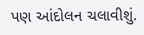પણ આંદોલન ચલાવીશું.